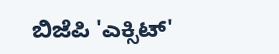ಬಿಜೆಪಿ 'ಎಕ್ಸಿಟ್'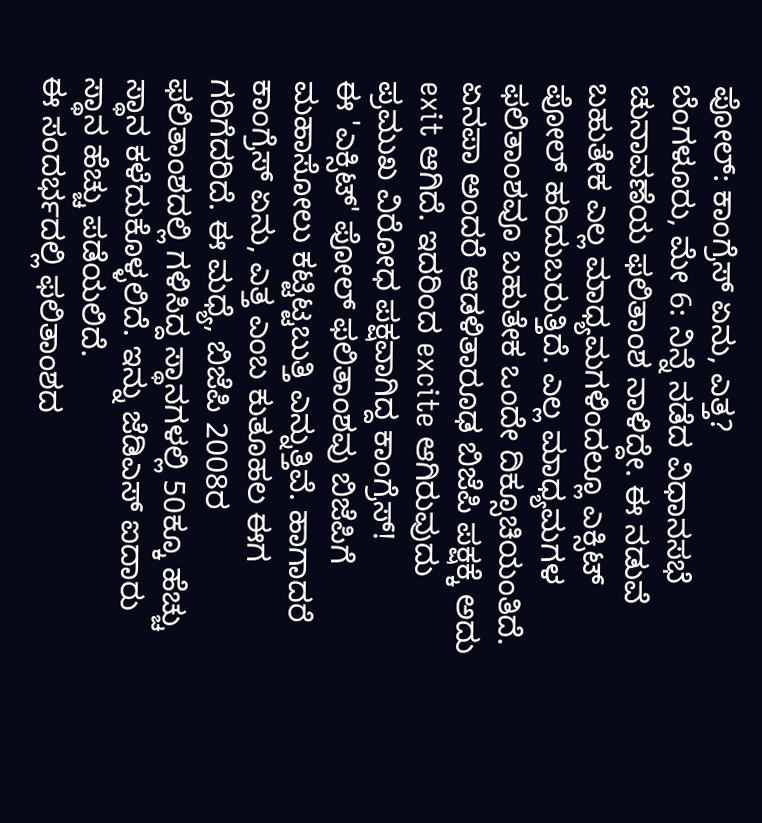ಪೋಲ್: ಕಾಂಗ್ರೆಸ್ ಏನು, ಎತ್ತ?
ಬೆಂಗಳೂರು, ಮೇ 6: ನಿನ್ನೆ ನಡೆದ ವಿಧಾನಸಭೆ ಚುನಾವಣೆಯ ಫಲಿತಾಂಶ ನಾಳಿದ್ದೇ. ಈ ನಡುವೆ ಬಹುತೇಕ ಎಲ್ಲ ಮಾಧ್ಯಮಗಳಿಂದಲ್ಲೂ ಎಕ್ಸಿಟ್ ಪೋಲ್ ಹರಿದುಬರುತ್ತಿದೆ. ಎಲ್ಲ ಮಾಧ್ಯಮಗಳ ಫಲಿತಾಂಶವೂ ಬಹುತೇಕ ಒಂದೇ ದಿಕ್ಸೂಚಿಯಂತಿದೆ. ಏನಪಾ ಅಂದರೆ ಆಡಳಿತಾರೂಢ ಬಿಜೆಪಿ ಪಕ್ಷಕ್ಕೆ ಅದು exit ಆಗಿದೆ. ಇದರಿಂದ excite ಆಗಿರುವುದು ಪ್ರಮುಖ ವಿರೋಧ ಪಕ್ಷವಾಗಿದ್ದ ಕಾಂಗ್ರೆಸ್!
ಈ 'ಎಕ್ಸಿಟ್' ಪೋಲ್ ಫಲಿತಾಂಶವು ಬಿಜೆಪಿಗೆ ಮಹಾಸೋಲು ಕಟ್ಟಿಟ್ಟಬುತ್ತಿ ಎನ್ನುತ್ತಿವೆ. ಹಾಗಾದರೆ ಕಾಂಗ್ರೆಸ್ ಏನು, ಎತ್ತ ಎಂಬ ಕುತೂಹಲ ಈಗ ಗರಿಗೆದರಿದೆ. ಈ ಮಧ್ಯೆ, ಬಿಜೆಪಿ 2008ರ ಫಲಿತಾಂಶದಲ್ಲಿ ಗಳಿಸಿದ್ದ ಸ್ಥಾನಗಳಲ್ಲಿ 50ಕ್ಕೂ ಹೆಚ್ಚು ಸ್ಥಾನ ಕಳೆದುಕೊಳ್ಳಲಿದೆ. ಇನ್ನು ಜೆಡಿಎಸ್ ಐದಾರು ಸ್ಥಾನ ಹೆಚ್ಚು ಪಡೆಯಲಿದೆ.
ಈ ಸಂದರ್ಭದಲ್ಲಿ ಫಲಿತಾಂಶದ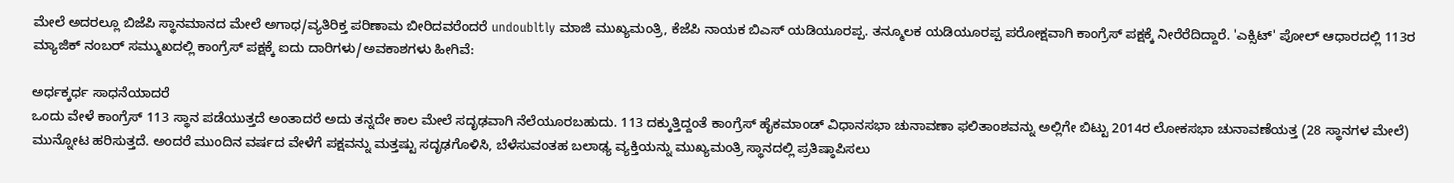ಮೇಲೆ ಅದರಲ್ಲೂ ಬಿಜೆಪಿ ಸ್ಥಾನಮಾನದ ಮೇಲೆ ಅಗಾಧ/ವ್ಯತಿರಿಕ್ತ ಪರಿಣಾಮ ಬೀರಿದವರೆಂದರೆ undoubltly ಮಾಜಿ ಮುಖ್ಯಮಂತ್ರಿ, ಕೆಜೆಪಿ ನಾಯಕ ಬಿಎಸ್ ಯಡಿಯೂರಪ್ಪ. ತನ್ಮೂಲಕ ಯಡಿಯೂರಪ್ಪ ಪರೋಕ್ಷವಾಗಿ ಕಾಂಗ್ರೆಸ್ ಪಕ್ಷಕ್ಕೆ ನೀರೆರೆದಿದ್ದಾರೆ. 'ಎಕ್ಸಿಟ್' ಪೋಲ್ ಆಧಾರದಲ್ಲಿ 113ರ ಮ್ಯಾಜಿಕ್ ನಂಬರ್ ಸಮ್ಮುಖದಲ್ಲಿ ಕಾಂಗ್ರೆಸ್ ಪಕ್ಷಕ್ಕೆ ಐದು ದಾರಿಗಳು/ಅವಕಾಶಗಳು ಹೀಗಿವೆ:

ಅರ್ಧಕ್ಕರ್ಧ ಸಾಧನೆಯಾದರೆ
ಒಂದು ವೇಳೆ ಕಾಂಗ್ರೆಸ್ 113 ಸ್ಥಾನ ಪಡೆಯುತ್ತದೆ ಅಂತಾದರೆ ಅದು ತನ್ನದೇ ಕಾಲ ಮೇಲೆ ಸದೃಢವಾಗಿ ನೆಲೆಯೂರಬಹುದು. 113 ದಕ್ಕುತ್ತಿದ್ದಂತೆ ಕಾಂಗ್ರೆಸ್ ಹೈಕಮಾಂಡ್ ವಿಧಾನಸಭಾ ಚುನಾವಣಾ ಫಲಿತಾಂಶವನ್ನು ಅಲ್ಲಿಗೇ ಬಿಟ್ಟು 2014ರ ಲೋಕಸಭಾ ಚುನಾವಣೆಯತ್ತ (28 ಸ್ಥಾನಗಳ ಮೇಲೆ) ಮುನ್ನೋಟ ಹರಿಸುತ್ತದೆ. ಅಂದರೆ ಮುಂದಿನ ವರ್ಷದ ವೇಳೆಗೆ ಪಕ್ಷವನ್ನು ಮತ್ತಷ್ಟು ಸದೃಢಗೊಳಿಸಿ, ಬೆಳೆಸುವಂತಹ ಬಲಾಢ್ಯ ವ್ಯಕ್ತಿಯನ್ನು ಮುಖ್ಯಮಂತ್ರಿ ಸ್ಥಾನದಲ್ಲಿ ಪ್ರತಿಷ್ಠಾಪಿಸಲು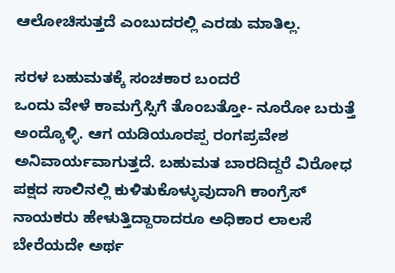ಆಲೋಚಿಸುತ್ತದೆ ಎಂಬುದರಲ್ಲಿ ಎರಡು ಮಾತಿಲ್ಲ.

ಸರಳ ಬಹುಮತಕ್ಕೆ ಸಂಚಕಾರ ಬಂದರೆ
ಒಂದು ವೇಳೆ ಕಾಮಗ್ರೆಸ್ಸಿಗೆ ತೊಂಬತ್ತೋ- ನೂರೋ ಬರುತ್ತೆ ಅಂದ್ಕೊಳ್ಳಿ. ಆಗ ಯಡಿಯೂರಪ್ಪ ರಂಗಪ್ರವೇಶ ಅನಿವಾರ್ಯವಾಗುತ್ತದೆ. ಬಹುಮತ ಬಾರದಿದ್ದರೆ ವಿರೋಧ ಪಕ್ಷದ ಸಾಲಿನಲ್ಲಿ ಕುಳಿತುಕೊಳ್ಳುವುದಾಗಿ ಕಾಂಗ್ರೆಸ್ ನಾಯಕರು ಹೇಳುತ್ತಿದ್ದಾರಾದರೂ ಅಧಿಕಾರ ಲಾಲಸೆ ಬೇರೆಯದೇ ಅರ್ಥ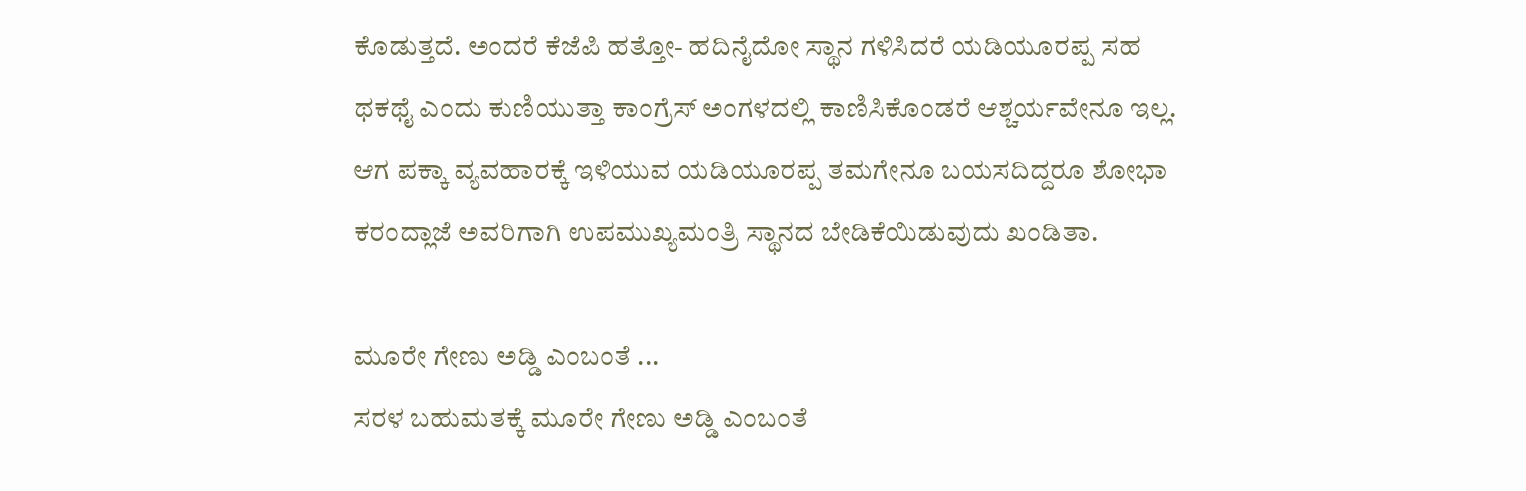ಕೊಡುತ್ತದೆ. ಅಂದರೆ ಕೆಜೆಪಿ ಹತ್ತೋ- ಹದಿನೈದೋ ಸ್ಥಾನ ಗಳಿಸಿದರೆ ಯಡಿಯೂರಪ್ಪ ಸಹ ಥಕಥೈ ಎಂದು ಕುಣಿಯುತ್ತಾ ಕಾಂಗ್ರೆಸ್ ಅಂಗಳದಲ್ಲಿ ಕಾಣಿಸಿಕೊಂಡರೆ ಆಶ್ಚರ್ಯವೇನೂ ಇಲ್ಲ. ಆಗ ಪಕ್ಕಾ ವ್ಯವಹಾರಕ್ಕೆ ಇಳಿಯುವ ಯಡಿಯೂರಪ್ಪ ತಮಗೇನೂ ಬಯಸದಿದ್ದರೂ ಶೋಭಾ ಕರಂದ್ಲಾಜೆ ಅವರಿಗಾಗಿ ಉಪಮುಖ್ಯಮಂತ್ರಿ ಸ್ಥಾನದ ಬೇಡಿಕೆಯಿಡುವುದು ಖಂಡಿತಾ.

ಮೂರೇ ಗೇಣು ಅಡ್ಡಿ ಎಂಬಂತೆ ...
ಸರಳ ಬಹುಮತಕ್ಕೆ ಮೂರೇ ಗೇಣು ಅಡ್ಡಿ ಎಂಬಂತೆ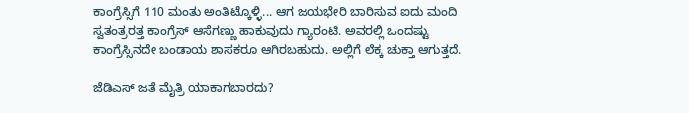ಕಾಂಗ್ರೆಸ್ಸಿಗೆ 110 ಮಂತು ಅಂತಿಟ್ಕೊಳ್ಳಿ... ಆಗ ಜಯಭೇರಿ ಬಾರಿಸುವ ಐದು ಮಂದಿ ಸ್ವತಂತ್ರರತ್ತ ಕಾಂಗ್ರೆಸ್ ಆಸೆಗಣ್ಣು ಹಾಕುವುದು ಗ್ಯಾರಂಟಿ. ಅವರಲ್ಲಿ ಒಂದಷ್ಟು ಕಾಂಗ್ರೆಸ್ಸಿನದೇ ಬಂಡಾಯ ಶಾಸಕರೂ ಆಗಿರಬಹುದು. ಅಲ್ಲಿಗೆ ಲೆಕ್ಕ ಚುಕ್ತಾ ಆಗುತ್ತದೆ.

ಜೆಡಿಎಸ್ ಜತೆ ಮೈತ್ರಿ ಯಾಕಾಗಬಾರದು?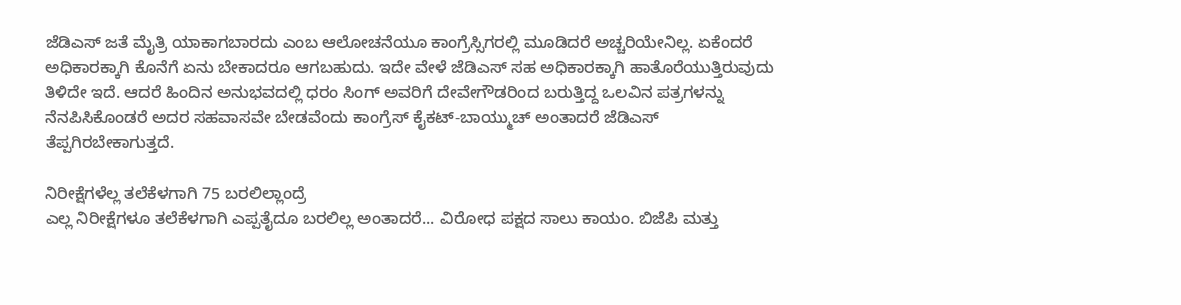ಜೆಡಿಎಸ್ ಜತೆ ಮೈತ್ರಿ ಯಾಕಾಗಬಾರದು ಎಂಬ ಆಲೋಚನೆಯೂ ಕಾಂಗ್ರೆಸ್ಸಿಗರಲ್ಲಿ ಮೂಡಿದರೆ ಅಚ್ಚರಿಯೇನಿಲ್ಲ. ಏಕೆಂದರೆ ಅಧಿಕಾರಕ್ಕಾಗಿ ಕೊನೆಗೆ ಏನು ಬೇಕಾದರೂ ಆಗಬಹುದು. ಇದೇ ವೇಳೆ ಜೆಡಿಎಸ್ ಸಹ ಅಧಿಕಾರಕ್ಕಾಗಿ ಹಾತೊರೆಯುತ್ತಿರುವುದು ತಿಳಿದೇ ಇದೆ. ಆದರೆ ಹಿಂದಿನ ಅನುಭವದಲ್ಲಿ ಧರಂ ಸಿಂಗ್ ಅವರಿಗೆ ದೇವೇಗೌಡರಿಂದ ಬರುತ್ತಿದ್ದ ಒಲವಿನ ಪತ್ರಗಳನ್ನು ನೆನಪಿಸಿಕೊಂಡರೆ ಅದರ ಸಹವಾಸವೇ ಬೇಡವೆಂದು ಕಾಂಗ್ರೆಸ್ ಕೈಕಟ್-ಬಾಯ್ಮುಚ್ ಅಂತಾದರೆ ಜೆಡಿಎಸ್ ತೆಪ್ಪಗಿರಬೇಕಾಗುತ್ತದೆ.

ನಿರೀಕ್ಷೆಗಳೆಲ್ಲ ತಲೆಕೆಳಗಾಗಿ 75 ಬರಲಿಲ್ಲಾಂದ್ರೆ
ಎಲ್ಲ ನಿರೀಕ್ಷೆಗಳೂ ತಲೆಕೆಳಗಾಗಿ ಎಪ್ಪತೈದೂ ಬರಲಿಲ್ಲ ಅಂತಾದರೆ... ವಿರೋಧ ಪಕ್ಷದ ಸಾಲು ಕಾಯಂ. ಬಿಜೆಪಿ ಮತ್ತು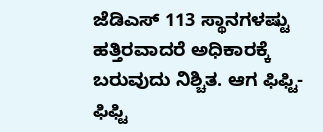ಜೆಡಿಎಸ್ 113 ಸ್ಥಾನಗಳಷ್ಟು ಹತ್ತಿರವಾದರೆ ಅಧಿಕಾರಕ್ಕೆ ಬರುವುದು ನಿಶ್ಚಿತ. ಆಗ ಫಿಫ್ಟಿ-ಫಿಫ್ಟಿ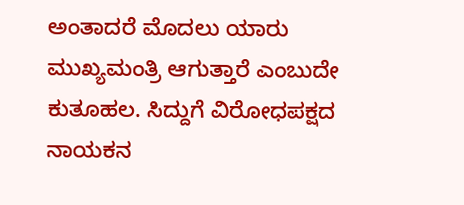ಅಂತಾದರೆ ಮೊದಲು ಯಾರು ಮುಖ್ಯಮಂತ್ರಿ ಆಗುತ್ತಾರೆ ಎಂಬುದೇ ಕುತೂಹಲ. ಸಿದ್ದುಗೆ ವಿರೋಧಪಕ್ಷದ ನಾಯಕನ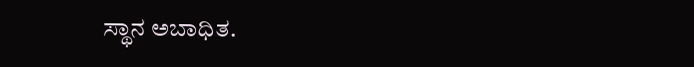ಸ್ಥಾನ ಅಬಾಧಿತ.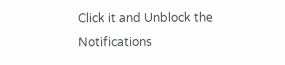Click it and Unblock the Notifications